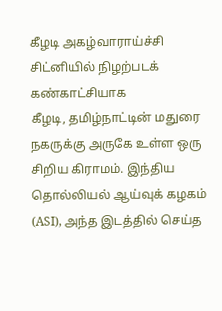கீழடி அகழ்வாராய்ச்சி சிட்னியில் நிழற்படக் கண்காட்சியாக
கீழடி, தமிழ்நாட்டின் மதுரை நகருக்கு அருகே உள்ள ஒரு சிறிய கிராமம். இந்திய தொல்லியல் ஆய்வுக் கழகம் (ASI), அந்த இடத்தில் செய்த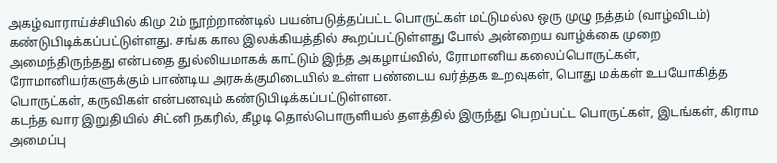அகழ்வாராய்ச்சியில் கிமு 2ம் நூற்றாண்டில் பயன்படுத்தப்பட்ட பொருட்கள் மட்டுமல்ல ஒரு முழு நத்தம் (வாழ்விடம்) கண்டுபிடிக்கப்பட்டுள்ளது. சங்க கால இலக்கியத்தில் கூறப்பட்டுள்ளது போல் அன்றைய வாழ்க்கை முறை அமைந்திருந்தது என்பதை துல்லியமாகக் காட்டும் இந்த அகழாய்வில், ரோமானிய கலைப்பொருட்கள், ரோமானியர்களுக்கும் பாண்டிய அரசுக்குமிடையில் உள்ள பண்டைய வர்த்தக உறவுகள், பொது மக்கள் உபயோகித்த பொருட்கள், கருவிகள் என்பனவும் கண்டுபிடிக்கப்பட்டுள்ளன.
கடந்த வார இறுதியில் சிட்னி நகரில், கீழடி தொல்பொருளியல் தளத்தில் இருந்து பெறப்பட்ட பொருட்கள், இடங்கள், கிராம அமைப்பு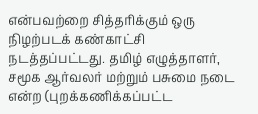என்பவற்றை சித்தரிக்கும் ஒரு நிழற்படக் கண்காட்சி நடத்தப்பட்டது. தமிழ் எழுத்தாளர், சமூக ஆர்வலர் மற்றும் பசுமை நடை என்ற (புறக்கணிக்கப்பட்ட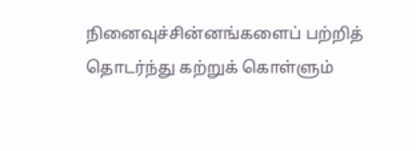நினைவுச்சின்னங்களைப் பற்றித் தொடர்ந்து கற்றுக் கொள்ளும்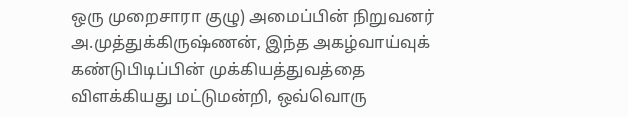ஒரு முறைசாரா குழு) அமைப்பின் நிறுவனர் அ.முத்துக்கிருஷ்ணன், இந்த அகழ்வாய்வுக் கண்டுபிடிப்பின் முக்கியத்துவத்தை விளக்கியது மட்டுமன்றி, ஒவ்வொரு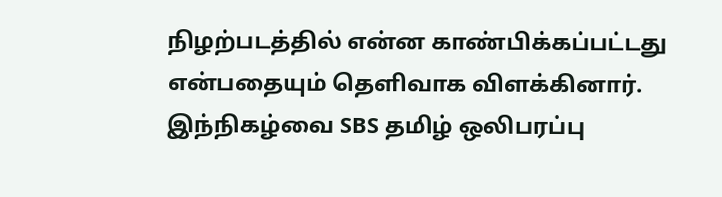நிழற்படத்தில் என்ன காண்பிக்கப்பட்டது என்பதையும் தெளிவாக விளக்கினார்.
இந்நிகழ்வை SBS தமிழ் ஒலிபரப்பு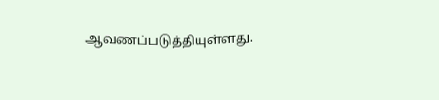ஆவணப்படுத்தியுள்ளது.